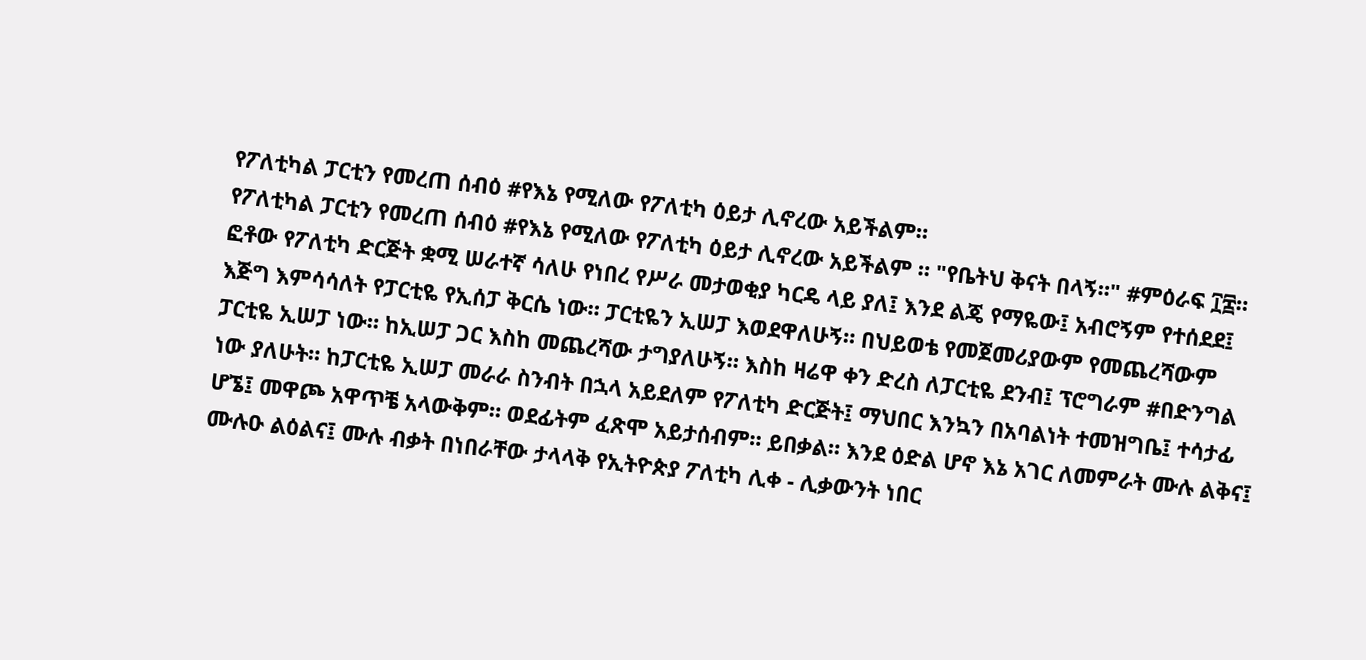የፖለቲካል ፓርቲን የመረጠ ሰብዕ #የእኔ የሚለው የፖለቲካ ዕይታ ሊኖረው አይችልም።
የፖለቲካል ፓርቲን የመረጠ ሰብዕ #የእኔ የሚለው የፖለቲካ ዕይታ ሊኖረው አይችልም ። "የቤትህ ቅናት በላኝ።" #ምዕራፍ ፲፰። ፎቶው የፖለቲካ ድርጅት ቋሚ ሠራተኛ ሳለሁ የነበረ የሥራ መታወቂያ ካርዴ ላይ ያለ፤ እንደ ልጄ የማዬው፤ አብሮኝም የተሰደደ፤ እጅግ እምሳሳለት የፓርቲዬ የኢሰፓ ቅርሴ ነው። ፓርቲዬን ኢሠፓ እወደዋለሁኝ። በህይወቴ የመጀመሪያውም የመጨረሻውም ፓርቲዬ ኢሠፓ ነው። ከኢሠፓ ጋር እስከ መጨረሻው ታግያለሁኝ። እስከ ዛሬዋ ቀን ድረስ ለፓርቲዬ ደንብ፤ ፕሮግራም #በድንግል ነው ያለሁት። ከፓርቲዬ ኢሠፓ መራራ ስንብት በኋላ አይደለም የፖለቲካ ድርጅት፤ ማህበር እንኳን በአባልነት ተመዝግቤ፤ ተሳታፊ ሆኜ፤ መዋጮ አዋጥቼ አላውቅም። ወደፊትም ፈጽሞ አይታሰብም። ይበቃል። እንደ ዕድል ሆኖ እኔ አገር ለመምራት ሙሉ ልቅና፤ ሙሉዑ ልዕልና፤ ሙሉ ብቃት በነበራቸው ታላላቅ የኢትዮጵያ ፖለቲካ ሊቀ - ሊቃውንት ነበር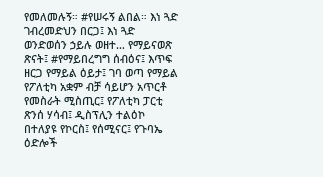የመለመሉኝ። #የሠሩኝ ልበል። እነ ጓድ ገብረመድህን በርጋ፤ እነ ጓድ ወንድወሰን ኃይሉ ወዘተ… የማይናወጽ ጽናት፤ #የማይበረግግ ሰብዕና፤ እጥፍ ዘርጋ የማይል ዕይታ፤ ገባ ወጣ የማይል የፖለቲካ አቋም ብቻ ሳይሆን አጥርቶ የመስራት ሚስጢር፤ የፖለቲካ ፓርቲ ጽንሰ ሃሳብ፤ ዲስፕሊን ተልዕኮ በተለያዩ የኮርስ፤ የሰሚናር፤ የጉባኤ ዕድሎች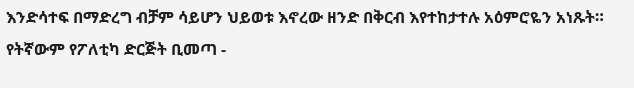እንድሳተፍ በማድረግ ብቻም ሳይሆን ህይወቱ እኖረው ዘንድ በቅርብ እየተከታተሉ አዕምሮዬን አነጹት። የትኛውም የፖለቲካ ድርጅት ቢመጣ -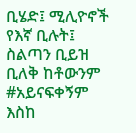ቢሄድ፤ ሚሊዮኖች የእኛ ቢሉት፤ ስልጣን ቢይዝ ቢለቅ ከቶውንም #አይናፍቀኝም እስከ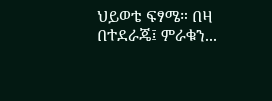ህይወቴ ፍፃሜ። በዛ በተደራጄ፤ ምራቁን...